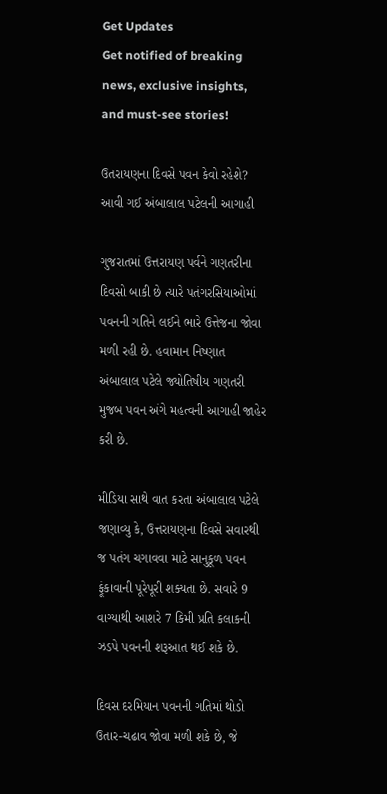Get Updates
Get notified of breaking news, exclusive insights, and must-see stories!

ઉતરાયણના દિવસે પવન કેવો રહેશે? આવી ગઈ અંબાલાલ પટેલની આગાહી

ગુજરાતમાં ઉત્તરાયણ પર્વને ગણતરીના દિવસો બાકી છે ત્યારે પતંગરસિયાઓમાં પવનની ગતિને લઈને ભારે ઉત્તેજના જોવા મળી રહી છે. હવામાન નિષ્ણાત અંબાલાલ પટેલે જ્યોતિષીય ગણતરી મુજબ પવન અંગે મહત્વની આગાહી જાહેર કરી છે.

મીડિયા સાથે વાત કરતા અંબાલાલ પટેલે જણાવ્યુ કે, ઉત્તરાયણના દિવસે સવારથી જ પતંગ ચગાવવા માટે સાનુકૂળ પવન ફૂંકાવાની પૂરેપૂરી શક્યતા છે. સવારે 9 વાગ્યાથી આશરે 7 કિમી પ્રતિ કલાકની ઝડપે પવનની શરૂઆત થઈ શકે છે.

દિવસ દરમિયાન પવનની ગતિમાં થોડો ઉતાર-ચઢાવ જોવા મળી શકે છે, જે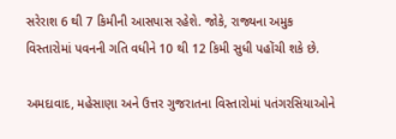સરેરાશ 6 થી 7 કિમીની આસપાસ રહેશે. જોકે, રાજ્યના અમુક વિસ્તારોમાં પવનની ગતિ વધીને 10 થી 12 કિમી સુધી પહોંચી શકે છે.

અમદાવાદ, મહેસાણા અને ઉત્તર ગુજરાતના વિસ્તારોમાં પતંગરસિયાઓને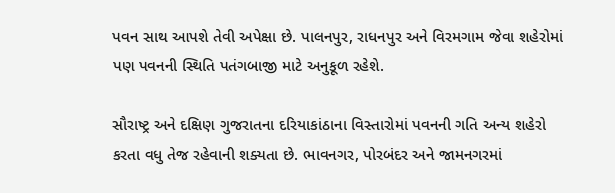પવન સાથ આપશે તેવી અપેક્ષા છે. પાલનપુર, રાધનપુર અને વિરમગામ જેવા શહેરોમાં પણ પવનની સ્થિતિ પતંગબાજી માટે અનુકૂળ રહેશે.

સૌરાષ્ટ્ર અને દક્ષિણ ગુજરાતના દરિયાકાંઠાના વિસ્તારોમાં પવનની ગતિ અન્ય શહેરો કરતા વધુ તેજ રહેવાની શક્યતા છે. ભાવનગર, પોરબંદર અને જામનગરમાં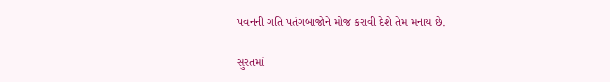પવનની ગતિ પતંગબાજોને મોજ કરાવી દેશે તેમ મનાય છે.

સુરતમાં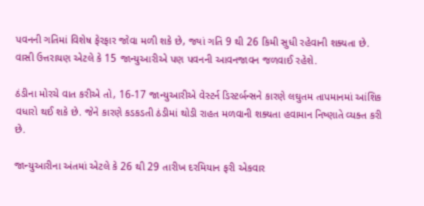પવનની ગતિમાં વિશેષ ફેરફાર જોવા મળી શકે છે, જ્યાં ગતિ 9 થી 26 કિમી સુધી રહેવાની શક્યતા છે. વાસી ઉત્તરાયણ એટલે કે 15 જાન્યુઆરીએ પણ પવનની આવનજાવન જળવાઈ રહેશે.

ઠંડીના મોરચે વાત કરીએ તો, 16-17 જાન્યુઆરીએ વેસ્ટર્ન ડિસ્ટર્બન્સને કારણે લઘુતમ તાપમાનમાં આંશિક વધારો થઈ શકે છે. જેને કારણે કડકડતી ઠંડીમાં થોડી રાહત મળવાની શક્યતા હવામાન નિષ્ણાતે વ્યક્ત કરી છે.

જાન્યુઆરીના અંતમાં એટલે કે 26 થી 29 તારીખ દરમિયાન ફરી એકવાર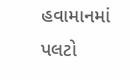હવામાનમાં પલટો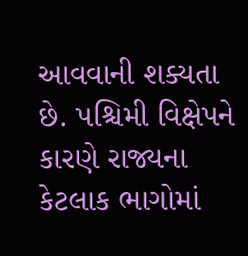આવવાની શક્યતા છે. પશ્ચિમી વિક્ષેપને કારણે રાજ્યના કેટલાક ભાગોમાં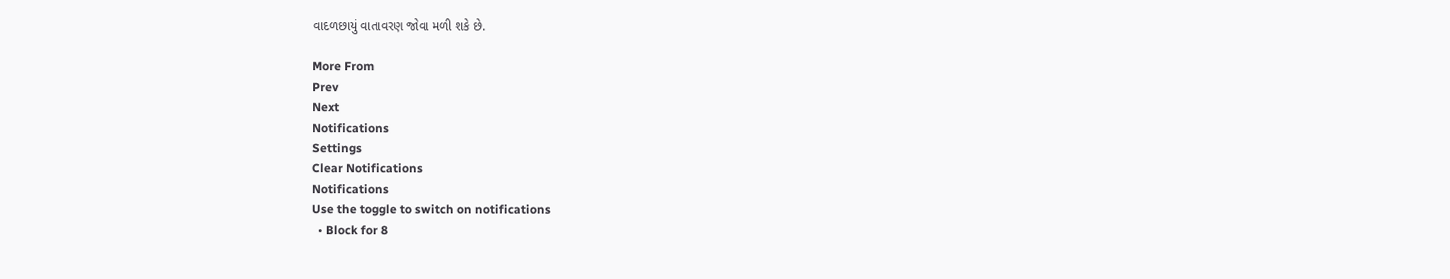વાદળછાયું વાતાવરણ જોવા મળી શકે છે.

More From
Prev
Next
Notifications
Settings
Clear Notifications
Notifications
Use the toggle to switch on notifications
  • Block for 8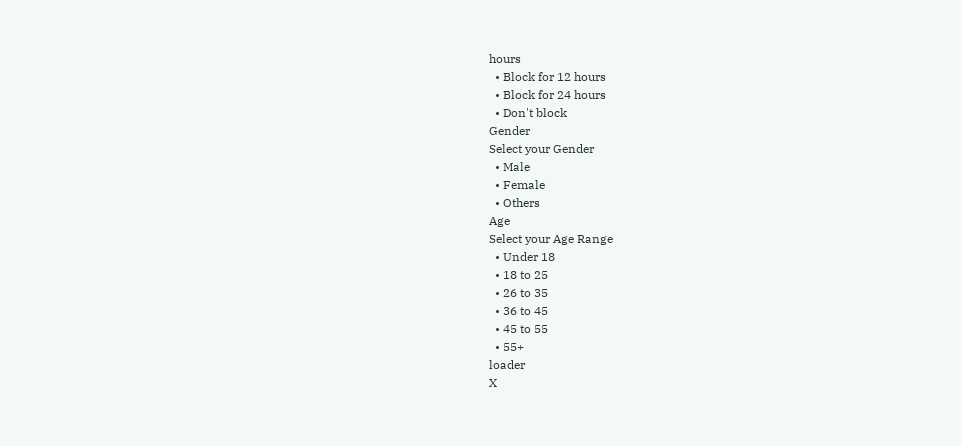hours
  • Block for 12 hours
  • Block for 24 hours
  • Don't block
Gender
Select your Gender
  • Male
  • Female
  • Others
Age
Select your Age Range
  • Under 18
  • 18 to 25
  • 26 to 35
  • 36 to 45
  • 45 to 55
  • 55+
loader
X